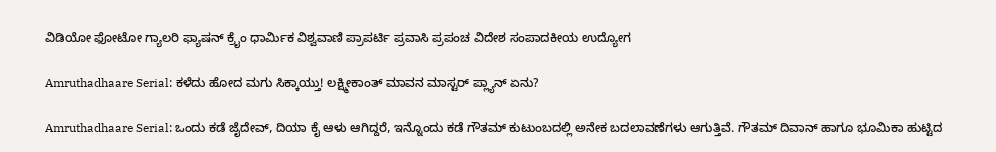ವಿಡಿಯೋ ಫೋಟೋ ಗ್ಯಾಲರಿ ಫ್ಯಾಷನ್ ಕ್ರೈಂ ಧಾರ್ಮಿಕ ವಿಶ್ವವಾಣಿ ಪ್ರಾಪರ್ಟಿ ಪ್ರವಾಸಿ ಪ್ರಪಂಚ ವಿದೇಶ ಸಂಪಾದಕೀಯ ಉದ್ಯೋಗ

Amruthadhaare Serial: ಕಳೆದು ಹೋದ ಮಗು ಸಿಕ್ಕಾಯ್ತು! ಲಕ್ಷ್ಮೀಕಾಂತ್‌ ಮಾವನ ಮಾಸ್ಟರ್‌ ಪ್ಲ್ಯಾನ್‌ ಏನು?

Amruthadhaare Serial: ಒಂದು ಕಡೆ ಜೈದೇವ್‌, ದಿಯಾ ಕೈ ಆಳು ಆಗಿದ್ದರೆ, ಇನ್ನೊಂದು ಕಡೆ ಗೌತಮ್‌ ಕುಟುಂಬದಲ್ಲಿ ಅನೇಕ ಬದಲಾವಣೆಗಳು ಆಗುತ್ತಿವೆ. ಗೌತಮ್‌ ದಿವಾನ್‌ ಹಾಗೂ ಭೂಮಿಕಾ ಹುಟ್ಟಿದ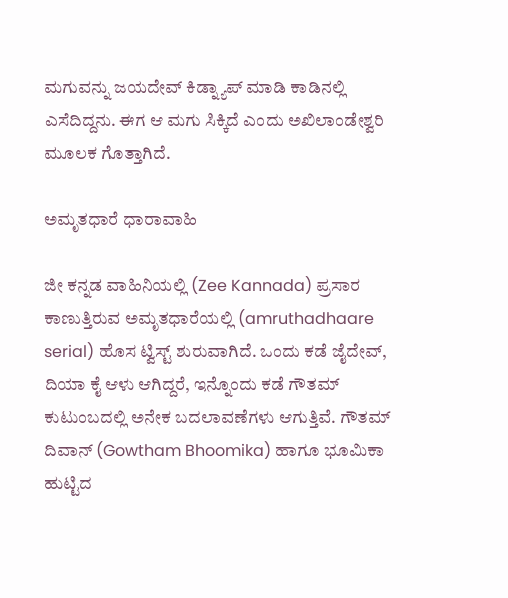ಮಗುವನ್ನು ಜಯದೇವ್‌ ಕಿಡ್ನ್ಯಾಪ್‌ ಮಾಡಿ ಕಾಡಿನಲ್ಲಿ ಎಸೆದಿದ್ದನು. ಈಗ ಆ ಮಗು ಸಿಕ್ಕಿದೆ ಎಂದು ಅಖಿಲಾಂಡೇಶ್ವರಿ ಮೂಲಕ ಗೊತ್ತಾಗಿದೆ.

ಅಮೃತಧಾರೆ ಧಾರಾವಾಹಿ

ಜೀ ಕನ್ನಡ ವಾಹಿನಿಯಲ್ಲಿ (Zee Kannada) ಪ್ರಸಾರ ಕಾಣುತ್ತಿರುವ ಅಮೃತಧಾರೆಯಲ್ಲಿ (amruthadhaare serial) ಹೊಸ ಟ್ವಿಸ್ಟ್‌ ಶುರುವಾಗಿದೆ. ಒಂದು ಕಡೆ ಜೈದೇವ್‌, ದಿಯಾ ಕೈ ಆಳು ಆಗಿದ್ದರೆ, ಇನ್ನೊಂದು ಕಡೆ ಗೌತಮ್‌ ಕುಟುಂಬದಲ್ಲಿ ಅನೇಕ ಬದಲಾವಣೆಗಳು ಆಗುತ್ತಿವೆ. ಗೌತಮ್‌ ದಿವಾನ್‌ (Gowtham Bhoomika) ಹಾಗೂ ಭೂಮಿಕಾ ಹುಟ್ಟಿದ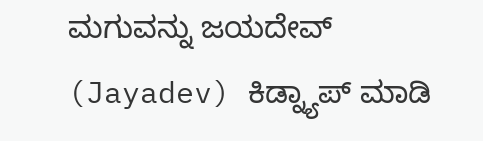ಮಗುವನ್ನು ಜಯದೇವ್‌ (Jayadev) ಕಿಡ್ನ್ಯಾಪ್‌ ಮಾಡಿ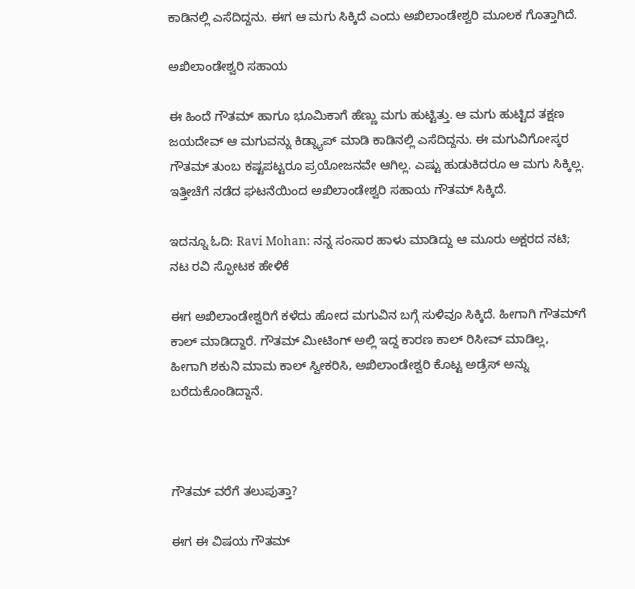ಕಾಡಿನಲ್ಲಿ ಎಸೆದಿದ್ದನು. ಈಗ ಆ ಮಗು ಸಿಕ್ಕಿದೆ ಎಂದು ಅಖಿಲಾಂಡೇಶ್ವರಿ ಮೂಲಕ ಗೊತ್ತಾಗಿದೆ.

ಅಖಿಲಾಂಡೇಶ್ವರಿ ಸಹಾಯ

ಈ ಹಿಂದೆ ಗೌತಮ್‌ ಹಾಗೂ ಭೂಮಿಕಾಗೆ ಹೆಣ್ಣು ಮಗು ಹುಟ್ಟಿತ್ತು. ಆ ಮಗು ಹುಟ್ಟಿದ ತಕ್ಷಣ ಜಯದೇವ್‌ ಆ ಮಗುವನ್ನು ಕಿಡ್ನ್ಯಾಪ್‌ ಮಾಡಿ ಕಾಡಿನಲ್ಲಿ ಎಸೆದಿದ್ದನು. ಈ ಮಗುವಿಗೋಸ್ಕರ ಗೌತಮ್‌ ತುಂಬ ಕಷ್ಟಪಟ್ಟರೂ ಪ್ರಯೋಜನವೇ ಆಗಿಲ್ಲ. ಎಷ್ಟು ಹುಡುಕಿದರೂ ಆ ಮಗು ಸಿಕ್ಕಿಲ್ಲ. ಇತ್ತೀಚೆಗೆ ನಡೆದ ಘಟನೆಯಿಂದ ಅಖಿಲಾಂಡೇಶ್ವರಿ ಸಹಾಯ ಗೌತಮ್‌ ಸಿಕ್ಕಿದೆ.

ಇದನ್ನೂ ಓದಿ: Ravi Mohan: ನನ್ನ ಸಂಸಾರ ಹಾಳು ಮಾಡಿದ್ದು ಆ ಮೂರು ಅಕ್ಷರದ ನಟಿ; ನಟ ರವಿ ಸ್ಫೋಟಕ ಹೇಳಿಕೆ

ಈಗ ಅಖಿಲಾಂಡೇಶ್ವರಿಗೆ ಕಳೆದು ಹೋದ ಮಗುವಿನ ಬಗ್ಗೆ ಸುಳಿವೂ ಸಿಕ್ಕಿದೆ. ಹೀಗಾಗಿ ಗೌತಮ್‌ಗೆ ಕಾಲ್‌ ಮಾಡಿದ್ದಾರೆ. ಗೌತಮ್‌ ಮೀಟಿಂಗ್‌ ಅಲ್ಲಿ ಇದ್ದ ಕಾರಣ ಕಾಲ್‌ ರಿಸೀವ್‌ ಮಾಡಿಲ್ಲ, ಹೀಗಾಗಿ ಶಕುನಿ ಮಾಮ ಕಾಲ್‌ ಸ್ವೀಕರಿಸಿ, ಅಖಿಲಾಂಡೇಶ್ವರಿ ಕೊಟ್ಟ ಅಡ್ರೆಸ್‌ ಅನ್ನು ಬರೆದುಕೊಂಡಿದ್ದಾನೆ.



ಗೌತಮ್‌ ವರೆಗೆ ತಲುಪುತ್ತಾ?

ಈಗ ಈ ವಿಷಯ ಗೌತಮ್‌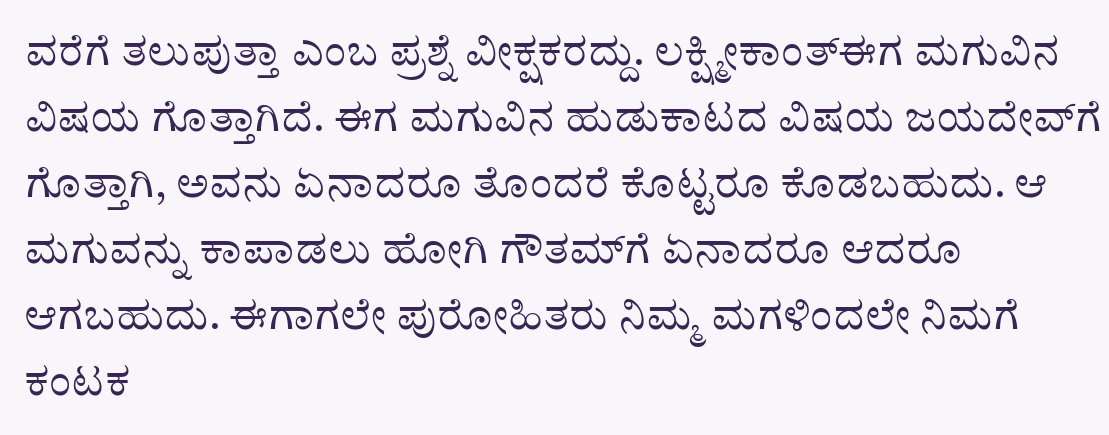ವರೆಗೆ ತಲುಪುತ್ತಾ ಎಂಬ ಪ್ರಶ್ನೆ ವೀಕ್ಷಕರದ್ದು. ಲಕ್ಷ್ಮೀಕಾಂತ್‌ಈಗ ಮಗುವಿನ ವಿಷಯ ಗೊತ್ತಾಗಿದೆ. ಈಗ ಮಗುವಿನ ಹುಡುಕಾಟದ ವಿಷಯ ಜಯದೇವ್‌ಗೆ ಗೊತ್ತಾಗಿ, ಅವನು ಏನಾದರೂ ತೊಂದರೆ ಕೊಟ್ಟರೂ ಕೊಡಬಹುದು. ಆ ಮಗುವನ್ನು ಕಾಪಾಡಲು ಹೋಗಿ ಗೌತಮ್‌ಗೆ ಏನಾದರೂ ಆದರೂ ಆಗಬಹುದು. ಈಗಾಗಲೇ ಪುರೋಹಿತರು ನಿಮ್ಮ ಮಗಳಿಂದಲೇ ನಿಮಗೆ ಕಂಟಕ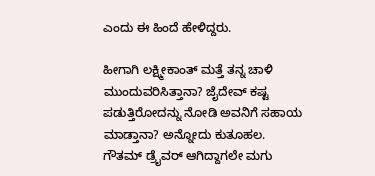ಎಂದು ಈ ಹಿಂದೆ ಹೇಳಿದ್ದರು.

ಹೀಗಾಗಿ ಲಕ್ಷ್ಮೀಕಾಂತ್‌ ಮತ್ತೆ ತನ್ನ ಚಾಳಿ ಮುಂದುವರಿಸಿತ್ತಾನಾ? ಜೈದೇವ್‌ ಕಷ್ಟ ಪಡುತ್ತಿರೋದನ್ನು ನೋಡಿ ಅವನಿಗೆ ಸಹಾಯ ಮಾಡ್ತಾನಾ? ಅನ್ನೋದು ಕುತೂಹಲ. ಗೌತಮ್‌ ಡ್ರೈವರ್‌ ಆಗಿದ್ದಾಗಲೇ ಮಗು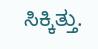ಸಿಕ್ಕಿತ್ತು.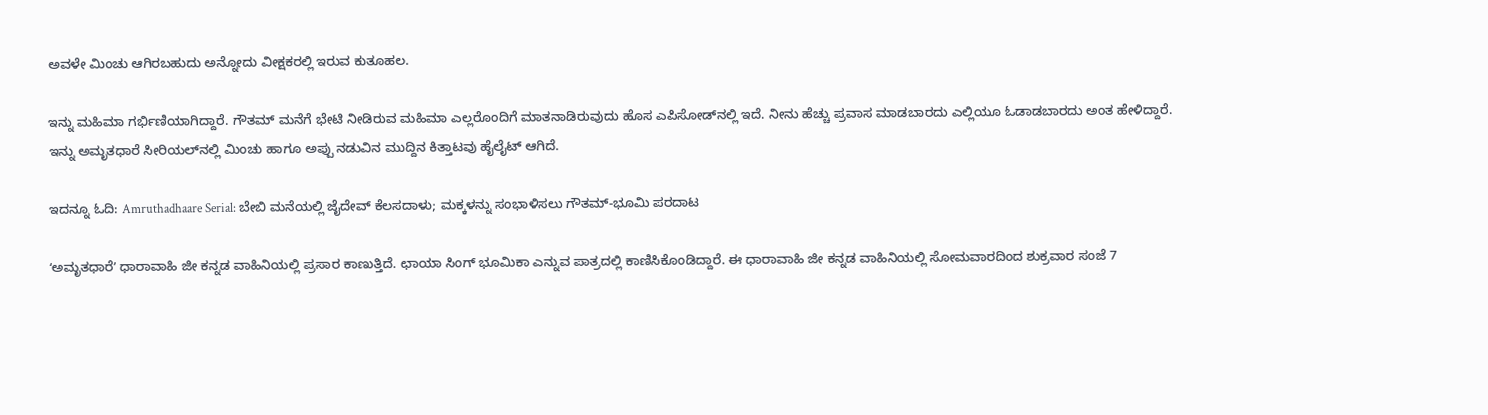ಅವಳೇ ಮಿಂಚು ಆಗಿರಬಹುದು ಅನ್ನೋದು ವೀಕ್ಷಕರಲ್ಲಿ ಇರುವ ಕುತೂಹಲ.

ಇನ್ನು ಮಹಿಮಾ ಗರ್ಭಿಣಿಯಾಗಿದ್ದಾರೆ. ಗೌತಮ್ ಮನೆಗೆ ಭೇಟಿ ನೀಡಿರುವ ಮಹಿಮಾ ಎಲ್ಲರೊಂದಿಗೆ ಮಾತನಾಡಿರುವುದು ಹೊಸ ಎಪಿಸೋಡ್‌ನಲ್ಲಿ ಇದೆ. ನೀನು ಹೆಚ್ಚು ಪ್ರವಾಸ ಮಾಡಬಾರದು ಎಲ್ಲಿಯೂ ಓಡಾಡಬಾರದು ಅಂತ ಹೇಳಿದ್ದಾರೆ. ಇನ್ನು ಅಮೃತಧಾರೆ ಸೀರಿಯಲ್‌ನಲ್ಲಿ ಮಿಂಚು ಹಾಗೂ ಅಪ್ಪು ನಡುವಿನ ಮುದ್ದಿನ ಕಿತ್ತಾಟವು ಹೈಲೈಟ್‌ ಆಗಿದೆ.

ಇದನ್ನೂ ಓದಿ: Amruthadhaare Serial: ಬೇಬಿ ಮನೆಯಲ್ಲಿ ಜೈದೇವ್‌ ಕೆಲಸದಾಳು; ಮಕ್ಕಳನ್ನು ಸಂಭಾಳಿಸಲು ಗೌತಮ್‌-ಭೂಮಿ ಪರದಾಟ

ʻಅಮೃತಧಾರೆʼ ಧಾರಾವಾಹಿ ಜೀ ಕನ್ನಡ ವಾಹಿನಿಯಲ್ಲಿ ಪ್ರಸಾರ ಕಾಣುತ್ತಿದೆ. ಛಾಯಾ ಸಿಂಗ್ ಭೂಮಿಕಾ ಎನ್ನುವ ಪಾತ್ರದಲ್ಲಿ ಕಾಣಿಸಿಕೊಂಡಿದ್ದಾರೆ. ಈ ಧಾರಾವಾಹಿ ಜೀ ಕನ್ನಡ ವಾಹಿನಿಯಲ್ಲಿ ಸೋಮವಾರದಿಂದ ಶುಕ್ರವಾರ ಸಂಜೆ 7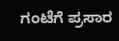ಗಂಟೆಗೆ ಪ್ರಸಾರ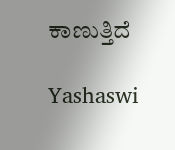ಕಾಣುತ್ತಿದೆ

Yashaswi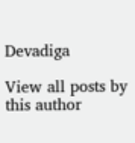Devadiga

View all posts by this author